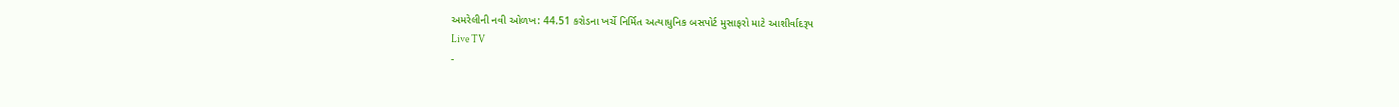અમરેલીની નવી ઓળખ: 44.51 કરોડના ખર્ચે નિર્મિત અત્યાધુનિક બસપોર્ટ મુસાફરો માટે આશીર્વાદરૂપ
Live TV
-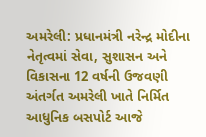અમરેલી: પ્રધાનમંત્રી નરેન્દ્ર મોદીના નેતૃત્વમાં સેવા, સુશાસન અને વિકાસના 12 વર્ષની ઉજવણી અંતર્ગત અમરેલી ખાતે નિર્મિત આધુનિક બસપોર્ટ આજે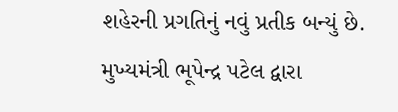શહેરની પ્રગતિનું નવું પ્રતીક બન્યું છે.
મુખ્યમંત્રી ભૂપેન્દ્ર પટેલ દ્વારા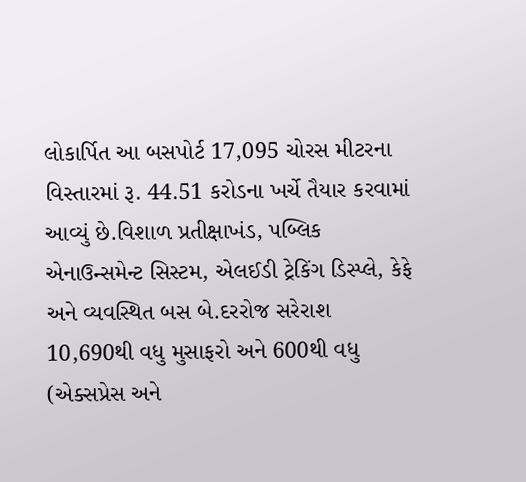લોકાર્પિત આ બસપોર્ટ 17,095 ચોરસ મીટરના વિસ્તારમાં રૂ. 44.51 કરોડના ખર્ચે તૈયાર કરવામાં આવ્યું છે.વિશાળ પ્રતીક્ષાખંડ, પબ્લિક એનાઉન્સમેન્ટ સિસ્ટમ, એલઈડી ટ્રેકિંગ ડિસ્પ્લે, કેફે અને વ્યવસ્થિત બસ બે.દરરોજ સરેરાશ 10,690થી વધુ મુસાફરો અને 600થી વધુ (એક્સપ્રેસ અને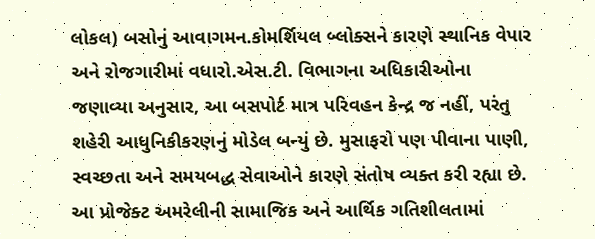લોકલ) બસોનું આવાગમન.કોમર્શિયલ બ્લોક્સને કારણે સ્થાનિક વેપાર અને રોજગારીમાં વધારો.એસ.ટી. વિભાગના અધિકારીઓના જણાવ્યા અનુસાર, આ બસપોર્ટ માત્ર પરિવહન કેન્દ્ર જ નહીં, પરંતુ શહેરી આધુનિકીકરણનું મોડેલ બન્યું છે. મુસાફરો પણ પીવાના પાણી, સ્વચ્છતા અને સમયબદ્ધ સેવાઓને કારણે સંતોષ વ્યક્ત કરી રહ્યા છે. આ પ્રોજેક્ટ અમરેલીની સામાજિક અને આર્થિક ગતિશીલતામાં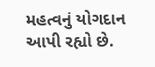મહત્વનું યોગદાન આપી રહ્યો છે.